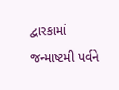દ્વારકામાં જન્માષ્ટમી પર્વને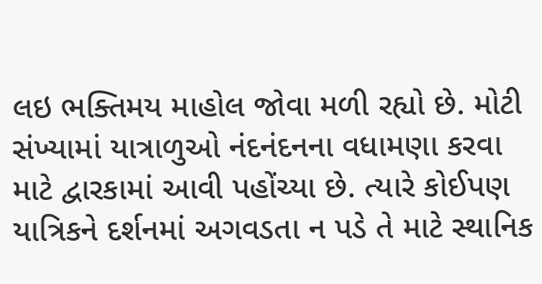લઇ ભક્તિમય માહોલ જોવા મળી રહ્યો છે. મોટી સંખ્યામાં યાત્રાળુઓ નંદનંદનના વધામણા કરવા માટે દ્વારકામાં આવી પહોંચ્યા છે. ત્યારે કોઈપણ યાત્રિકને દર્શનમાં અગવડતા ન પડે તે માટે સ્થાનિક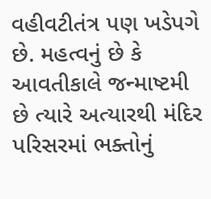વહીવટીતંત્ર પણ ખડેપગે છે. મહત્વનું છે કે આવતીકાલે જન્માષ્ટમી છે ત્યારે અત્યારથી મંદિર પરિસરમાં ભક્તોનું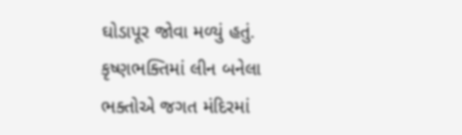ઘોડાપૂર જોવા મળ્યું હતું. કૃષ્ણભક્તિમાં લીન બનેલા ભક્તોએ જગત મંદિરમાં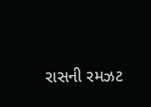રાસની રમઝટ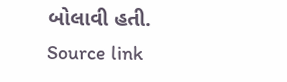બોલાવી હતી.
Source link